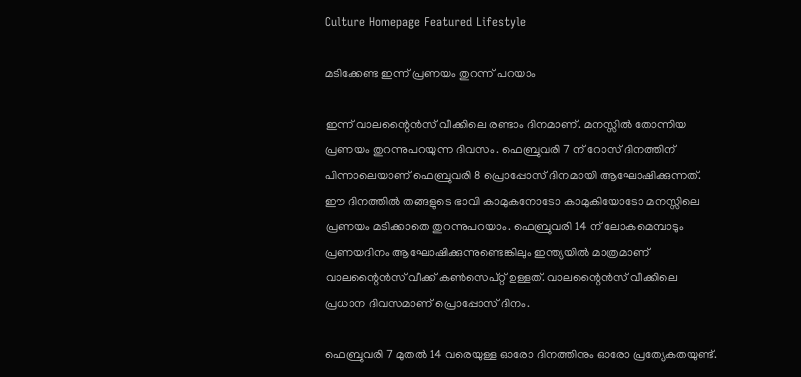Culture Homepage Featured Lifestyle

മടിക്കേണ്ട ഇന്ന് പ്രണയം തുറന്ന് പറയാം

ഇന്ന് വാലന്റൈൻസ് വീക്കിലെ രണ്ടാം ദിനമാണ്. മനസ്സിൽ തോന്നിയ പ്രണയം തുറന്നുപറയുന്ന ദിവസം. ഫെബ്രുവരി 7 ന് റോസ് ദിനത്തിന് പിന്നാലെയാണ് ഫെബ്രുവരി 8 പ്രൊപ്പോസ് ദിനമായി ആഘോഷിക്കുന്നത്. ഈ ദിനത്തിൽ തങ്ങളുടെ ഭാവി കാമുകനോടോ കാമുകിയോടോ മനസ്സിലെ പ്രണയം മടിക്കാതെ തുറന്നുപറയാം. ഫെബ്രുവരി 14 ന് ലോകമെമ്പാടും പ്രണയദിനം ആഘോഷിക്കുന്നുണ്ടെങ്കിലും ഇന്ത്യയിൽ മാത്രമാണ് വാലന്റൈൻസ് വീക്ക് കൺസെപ്റ്റ് ഉള്ളത്. വാലന്റൈൻസ് വീക്കിലെ പ്രധാന ദിവസമാണ് പ്രൊപ്പോസ് ദിനം.

ഫെബ്രുവരി 7 മുതൽ 14 വരെയുള്ള ഓരോ ദിനത്തിനും ഓരോ പ്രത്യേകതയുണ്ട്.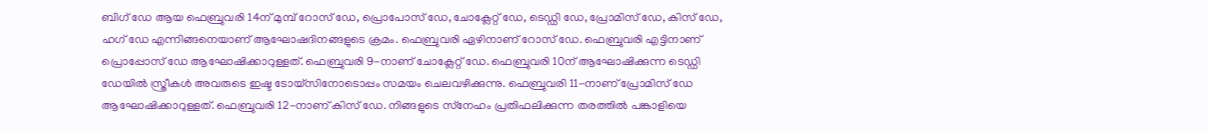ബിഗ് ഡേ ആയ ഫെബ്രുവരി 14ന് മുമ്പ് റോസ് ഡേ, പ്രൊപോസ് ഡേ, ചോക്ലേറ്റ് ഡേ, ടെഡ്ഡി ഡേ, പ്രോമിസ് ഡേ, കിസ് ഡേ, ഹഗ് ഡേ എന്നിങ്ങനെയാണ് ആഘോഷദിനങ്ങളുടെ ക്രമം. ഫെബ്രുവരി ഏഴിനാണ് റോസ് ഡേ. ഫെബ്രുവരി എട്ടിനാണ് പ്രൊപ്പോസ് ഡേ ആഘോഷിക്കാറുള്ളത്. ഫെബ്രുവരി 9-നാണ് ചോക്ലേറ്റ് ഡേ. ഫെബ്രുവരി 10ന് ആഘോഷിക്കുന്ന ടെഡ്ഡി ഡേയിൽ സ്ത്രീകൾ അവരുടെ ഇഷ്ട ടോയ്‌സിനോടൊപ്പം സമയം ചെലവഴിക്കുന്നു. ഫെബ്രുവരി 11-നാണ് പ്രോമിസ് ഡേ ആഘോഷിക്കാറുള്ളത്. ഫെബ്രുവരി 12-നാണ് കിസ് ഡേ. നിങ്ങളുടെ സ്‌നേഹം പ്രതിഫലിക്കുന്ന തരത്തിൽ പങ്കാളിയെ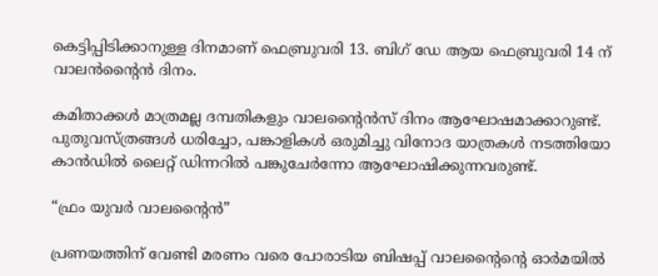കെട്ടിപ്പിടിക്കാനുള്ള ദിനമാണ് ഫെബ്രുവരി 13. ബിഗ് ഡേ ആയ ഫെബ്രുവരി 14 ന് വാലൻന്റൈൻ ദിനം.

കമിതാക്കൾ മാത്രമല്ല ദമ്പതികളും വാലന്റൈൻസ് ദിനം ആഘോഷമാക്കാറുണ്ട്. പുതുവസ്ത്രങ്ങൾ ധരിച്ചോ, പങ്കാളികൾ ഒരുമിച്ചു വിനോദ യാത്രകൾ നടത്തിയോ കാൻഡിൽ ലൈറ്റ് ഡിന്നറിൽ പങ്കുചേർന്നോ ആഘോഷിക്കുന്നവരുണ്ട്.

“ഫ്രം യുവർ വാലന്റൈൻ”

പ്രണയത്തിന് വേണ്ടി മരണം വരെ പോരാടിയ ബിഷപ്പ് വാലന്റൈന്റെ ഓർമയിൽ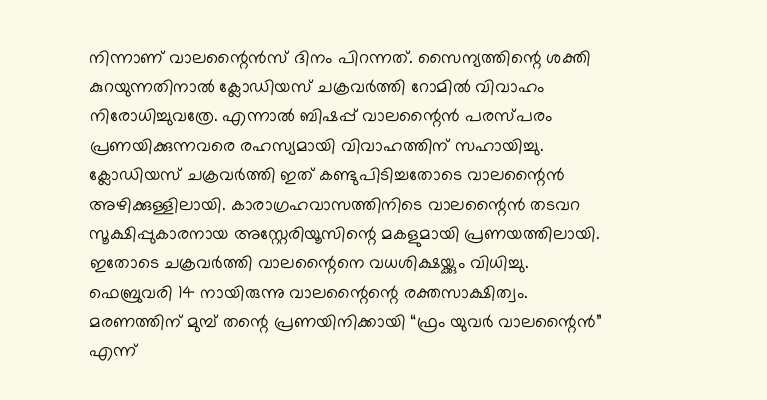നിന്നാണ് വാലന്റൈൻസ് ദിനം പിറന്നത്. സൈന്യത്തിന്റെ ശക്തി കുറയുന്നതിനാൽ ക്ലോഡിയസ് ചക്രവർത്തി റോമിൽ വിവാഹം നിരോധിച്ചുവത്രേ. എന്നാൽ ബിഷപ്പ് വാലന്റൈൻ പരസ്പരം പ്രണയിക്കുന്നവരെ രഹസ്യമായി വിവാഹത്തിന് സഹായിച്ചു. ക്ലോഡിയസ് ചക്രവർത്തി ഇത് കണ്ടുപിടിച്ചതോടെ വാലന്റൈൻ അഴിക്കുള്ളിലായി. കാരാഗ്രഹവാസത്തിനിടെ വാലന്റൈൻ തടവറ സൂക്ഷിപ്പുകാരനായ അസ്റ്റേരിയൂസിന്റെ മകളുമായി പ്രണയത്തിലായി. ഇതോടെ ചക്രവർത്തി വാലന്റൈനെ വധശിക്ഷയ്ക്കും വിധിച്ചു. ഫെബ്രുവരി 14 നായിരുന്നു വാലന്റൈന്റെ രക്തസാക്ഷിത്വം. മരണത്തിന് മുമ്പ് തന്റെ പ്രണയിനിക്കായി “ഫ്രം യുവർ വാലന്റൈൻ” എന്ന്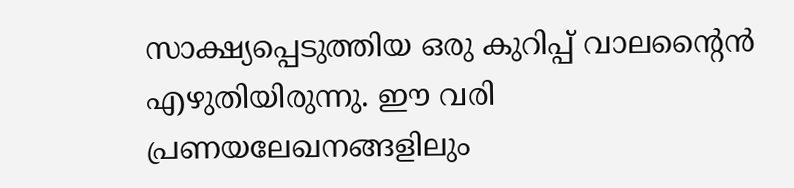സാക്ഷ്യപ്പെടുത്തിയ ഒരു കുറിപ്പ് വാലന്റൈൻ എഴുതിയിരുന്നു. ഈ വരി പ്രണയലേഖനങ്ങളിലും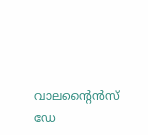വാലന്റൈൻസ് ഡേ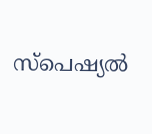സ്പെഷ്യൽ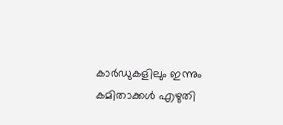കാർഡുകളിലും ഇന്നും കമിതാക്കൾ എഴുതി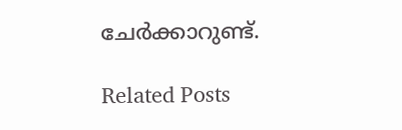ചേർക്കാറുണ്ട്.

Related Posts